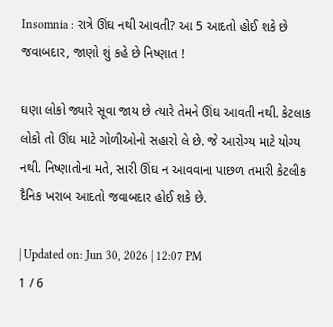Insomnia : રાત્રે ઊંઘ નથી આવતી? આ 5 આદતો હોઈ શકે છે જવાબદાર, જાણો શું કહે છે નિષ્ણાત !

ઘણા લોકો જ્યારે સૂવા જાય છે ત્યારે તેમને ઊંઘ આવતી નથી. કેટલાક લોકો તો ઊંઘ માટે ગોળીઓનો સહારો લે છે. જે આરોગ્ય માટે યોગ્ય નથી. નિષ્ણાતોના મતે, સારી ઊંઘ ન આવવાના પાછળ તમારી કેટલીક દૈનિક ખરાબ આદતો જવાબદાર હોઈ શકે છે.

| Updated on: Jun 30, 2026 | 12:07 PM
1 / 6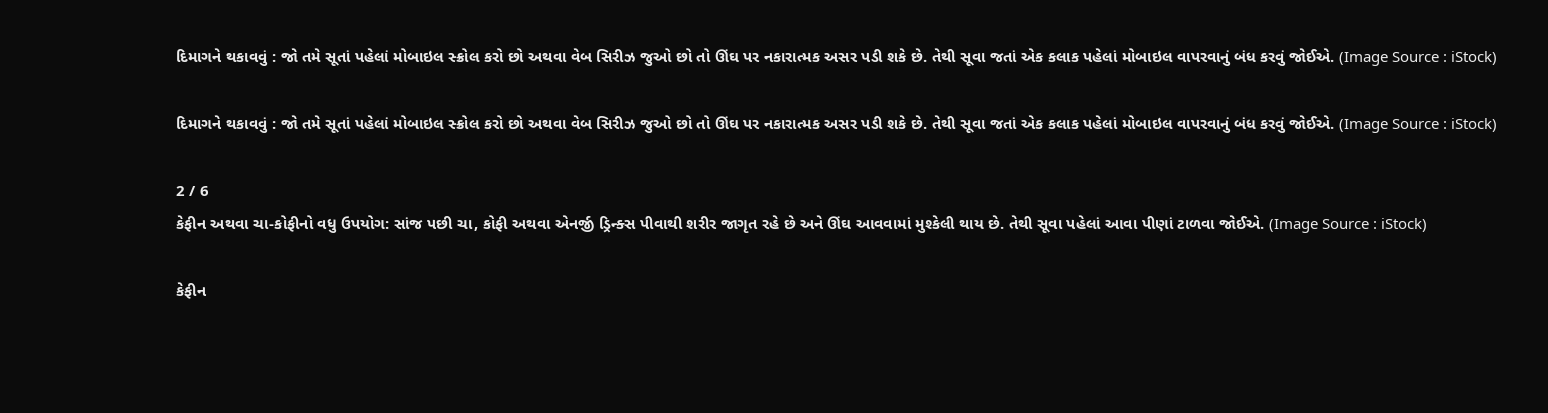દિમાગને થકાવવું : જો તમે સૂતાં પહેલાં મોબાઇલ સ્ક્રોલ કરો છો અથવા વેબ સિરીઝ જુઓ છો તો ઊંઘ પર નકારાત્મક અસર પડી શકે છે. તેથી સૂવા જતાં એક કલાક પહેલાં મોબાઇલ વાપરવાનું બંધ કરવું જોઈએ. (Image Source : iStock)

દિમાગને થકાવવું : જો તમે સૂતાં પહેલાં મોબાઇલ સ્ક્રોલ કરો છો અથવા વેબ સિરીઝ જુઓ છો તો ઊંઘ પર નકારાત્મક અસર પડી શકે છે. તેથી સૂવા જતાં એક કલાક પહેલાં મોબાઇલ વાપરવાનું બંધ કરવું જોઈએ. (Image Source : iStock)

2 / 6
કેફીન અથવા ચા-કોફીનો વધુ ઉપયોગ: સાંજ પછી ચા, કોફી અથવા એનર્જી ડ્રિન્ક્સ પીવાથી શરીર જાગૃત રહે છે અને ઊંઘ આવવામાં મુશ્કેલી થાય છે. તેથી સૂવા પહેલાં આવા પીણાં ટાળવા જોઈએ. (Image Source : iStock)

કેફીન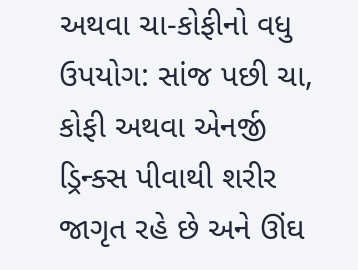અથવા ચા-કોફીનો વધુ ઉપયોગ: સાંજ પછી ચા, કોફી અથવા એનર્જી ડ્રિન્ક્સ પીવાથી શરીર જાગૃત રહે છે અને ઊંઘ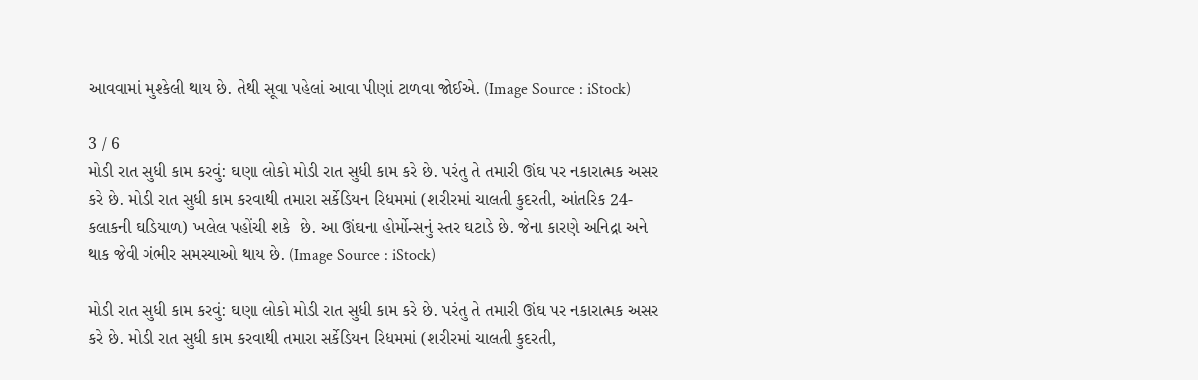આવવામાં મુશ્કેલી થાય છે. તેથી સૂવા પહેલાં આવા પીણાં ટાળવા જોઈએ. (Image Source : iStock)

3 / 6
મોડી રાત સુધી કામ કરવું: ઘણા લોકો મોડી રાત સુધી કામ કરે છે. પરંતુ તે તમારી ઊંઘ પર નકારાત્મક અસર કરે છે. મોડી રાત સુધી કામ કરવાથી તમારા સર્કેડિયન રિધમમાં (શરીરમાં ચાલતી કુદરતી, આંતરિક 24-કલાકની ઘડિયાળ) ખલેલ પહોંચી શકે  છે. આ ઊંઘના હોર્મોન્સનું સ્તર ઘટાડે છે. જેના કારણે અનિદ્રા અને થાક જેવી ગંભીર સમસ્યાઓ થાય છે. (Image Source : iStock)

મોડી રાત સુધી કામ કરવું: ઘણા લોકો મોડી રાત સુધી કામ કરે છે. પરંતુ તે તમારી ઊંઘ પર નકારાત્મક અસર કરે છે. મોડી રાત સુધી કામ કરવાથી તમારા સર્કેડિયન રિધમમાં (શરીરમાં ચાલતી કુદરતી,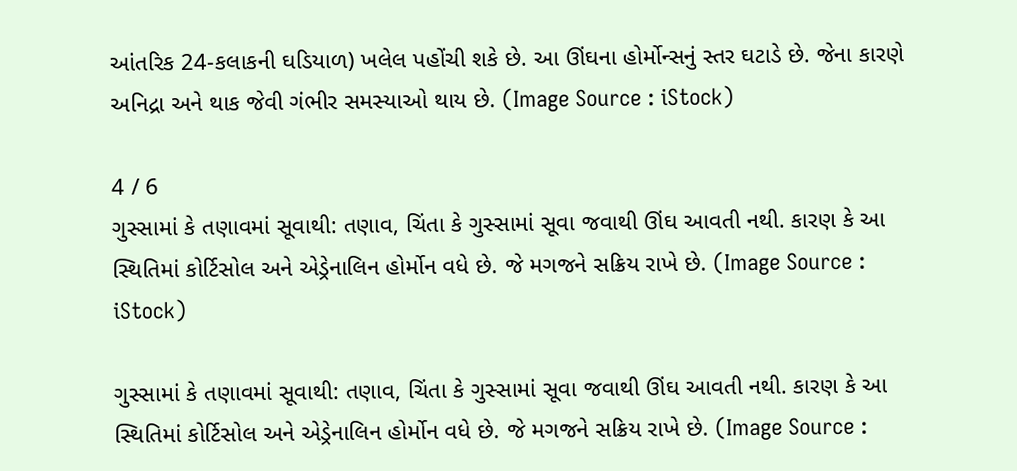આંતરિક 24-કલાકની ઘડિયાળ) ખલેલ પહોંચી શકે છે. આ ઊંઘના હોર્મોન્સનું સ્તર ઘટાડે છે. જેના કારણે અનિદ્રા અને થાક જેવી ગંભીર સમસ્યાઓ થાય છે. (Image Source : iStock)

4 / 6
ગુસ્સામાં કે તણાવમાં સૂવાથી: તણાવ, ચિંતા કે ગુસ્સામાં સૂવા જવાથી ઊંઘ આવતી નથી. કારણ કે આ સ્થિતિમાં કોર્ટિસોલ અને એડ્રેનાલિન હોર્મોન વધે છે. જે મગજને સક્રિય રાખે છે. (Image Source : iStock)

ગુસ્સામાં કે તણાવમાં સૂવાથી: તણાવ, ચિંતા કે ગુસ્સામાં સૂવા જવાથી ઊંઘ આવતી નથી. કારણ કે આ સ્થિતિમાં કોર્ટિસોલ અને એડ્રેનાલિન હોર્મોન વધે છે. જે મગજને સક્રિય રાખે છે. (Image Source :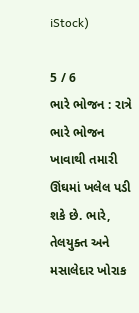iStock)

5 / 6
ભારે ભોજન : રાત્રે ભારે ભોજન ખાવાથી તમારી ઊંઘમાં ખલેલ પડી શકે છે. ભારે, તેલયુક્ત અને મસાલેદાર ખોરાક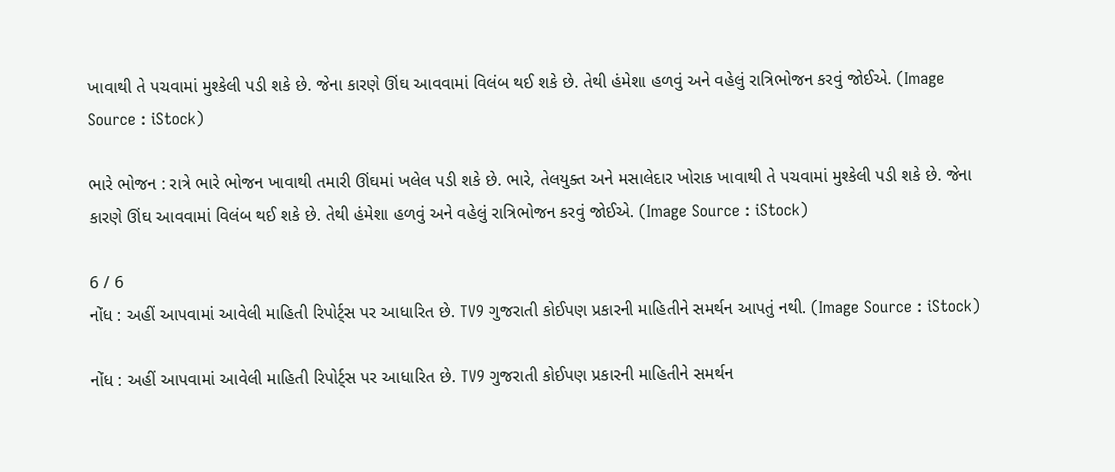ખાવાથી તે પચવામાં મુશ્કેલી પડી શકે છે. જેના કારણે ઊંઘ આવવામાં વિલંબ થઈ શકે છે. તેથી હંમેશા હળવું અને વહેલું રાત્રિભોજન કરવું જોઈએ. (Image Source : iStock)

ભારે ભોજન : રાત્રે ભારે ભોજન ખાવાથી તમારી ઊંઘમાં ખલેલ પડી શકે છે. ભારે, તેલયુક્ત અને મસાલેદાર ખોરાક ખાવાથી તે પચવામાં મુશ્કેલી પડી શકે છે. જેના કારણે ઊંઘ આવવામાં વિલંબ થઈ શકે છે. તેથી હંમેશા હળવું અને વહેલું રાત્રિભોજન કરવું જોઈએ. (Image Source : iStock)

6 / 6
નોંધ : અહીં આપવામાં આવેલી માહિતી રિપોર્ટ્સ પર આધારિત છે. TV9 ગુજરાતી કોઈપણ પ્રકારની માહિતીને સમર્થન આપતું નથી. (Image Source : iStock)

નોંધ : અહીં આપવામાં આવેલી માહિતી રિપોર્ટ્સ પર આધારિત છે. TV9 ગુજરાતી કોઈપણ પ્રકારની માહિતીને સમર્થન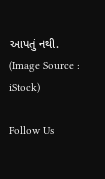આપતું નથી. (Image Source : iStock)

Follow Us